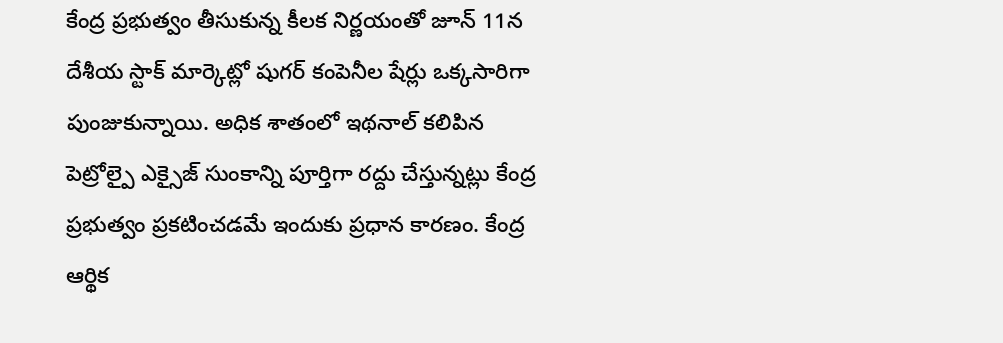కేంద్ర ప్రభుత్వం తీసుకున్న కీలక నిర్ణయంతో జూన్ 11న దేశీయ స్టాక్ మార్కెట్లో షుగర్ కంపెనీల షేర్లు ఒక్కసారిగా పుంజుకున్నాయి. అధిక శాతంలో ఇథనాల్ కలిపిన పెట్రోల్పై ఎక్సైజ్ సుంకాన్ని పూర్తిగా రద్దు చేస్తున్నట్లు కేంద్ర ప్రభుత్వం ప్రకటించడమే ఇందుకు ప్రధాన కారణం. కేంద్ర ఆర్థిక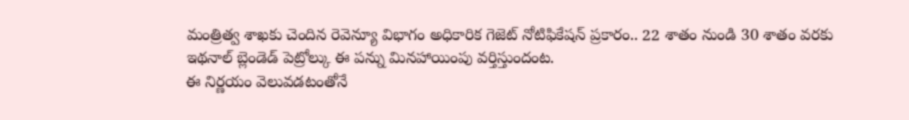మంత్రిత్వ శాఖకు చెందిన రెవెన్యూ విభాగం అధికారిక గెజెట్ నోటిఫికేషన్ ప్రకారం.. 22 శాతం నుండి 30 శాతం వరకు ఇథనాల్ బ్లెండెడ్ పెట్రోల్కు ఈ పన్ను మినహాయింపు వర్తిస్తుందంట.
ఈ నిర్ణయం వెలువడటంతోనే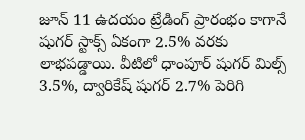జూన్ 11 ఉదయం ట్రేడింగ్ ప్రారంభం కాగానే షుగర్ స్టాక్స్ ఏకంగా 2.5% వరకు లాభపడ్డాయి. వీటిలో ధాంపూర్ షుగర్ మిల్స్ 3.5%, ద్వారికేష్ షుగర్ 2.7% పెరిగి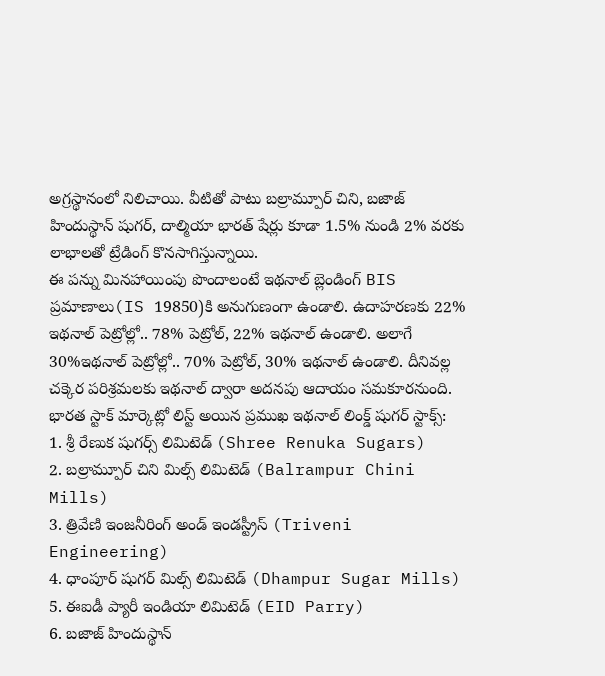అగ్రస్థానంలో నిలిచాయి. వీటితో పాటు బల్రామ్పూర్ చిని, బజాజ్ హిందుస్థాన్ షుగర్, దాల్మియా భారత్ షేర్లు కూడా 1.5% నుండి 2% వరకు లాభాలతో ట్రేడింగ్ కొనసాగిస్తున్నాయి.
ఈ పన్ను మినహాయింపు పొందాలంటే ఇథనాల్ బ్లెండింగ్ BIS ప్రమాణాలు(IS 19850)కి అనుగుణంగా ఉండాలి. ఉదాహరణకు 22% ఇథనాల్ పెట్రోల్లో.. 78% పెట్రోల్, 22% ఇథనాల్ ఉండాలి. అలాగే 30%ఇథనాల్ పెట్రోల్లో.. 70% పెట్రోల్, 30% ఇథనాల్ ఉండాలి. దీనివల్ల చక్కెర పరిశ్రమలకు ఇథనాల్ ద్వారా అదనపు ఆదాయం సమకూరనుంది.
భారత స్టాక్ మార్కెట్లో లిస్ట్ అయిన ప్రముఖ ఇథనాల్ లింక్డ్ షుగర్ స్టాక్స్:
1. శ్రీ రేణుక షుగర్స్ లిమిటెడ్ (Shree Renuka Sugars)
2. బల్రామ్పూర్ చిని మిల్స్ లిమిటెడ్ (Balrampur Chini Mills)
3. త్రివేణి ఇంజనీరింగ్ అండ్ ఇండస్ట్రీస్ (Triveni Engineering)
4. ధాంపూర్ షుగర్ మిల్స్ లిమిటెడ్ (Dhampur Sugar Mills)
5. ఈఐడీ ప్యారీ ఇండియా లిమిటెడ్ (EID Parry)
6. బజాజ్ హిందుస్థాన్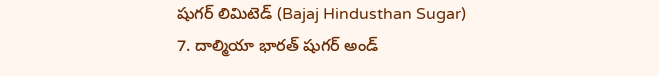షుగర్ లిమిటెడ్ (Bajaj Hindusthan Sugar)
7. దాల్మియా భారత్ షుగర్ అండ్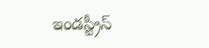ఇండస్ట్రీస్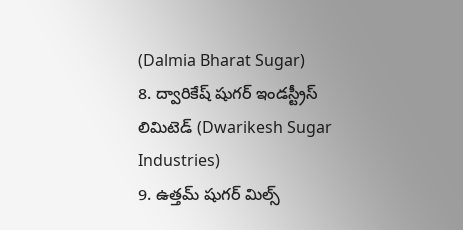(Dalmia Bharat Sugar)
8. ద్వారికేష్ షుగర్ ఇండస్ట్రీస్ లిమిటెడ్ (Dwarikesh Sugar Industries)
9. ఉత్తమ్ షుగర్ మిల్స్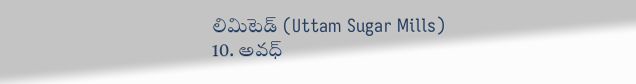లిమిటెడ్ (Uttam Sugar Mills)
10. అవధ్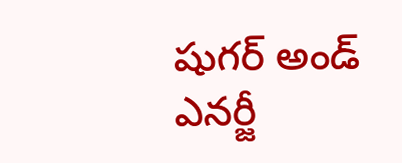షుగర్ అండ్ ఎనర్జీ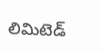లిమిటెడ్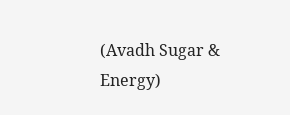(Avadh Sugar & Energy)